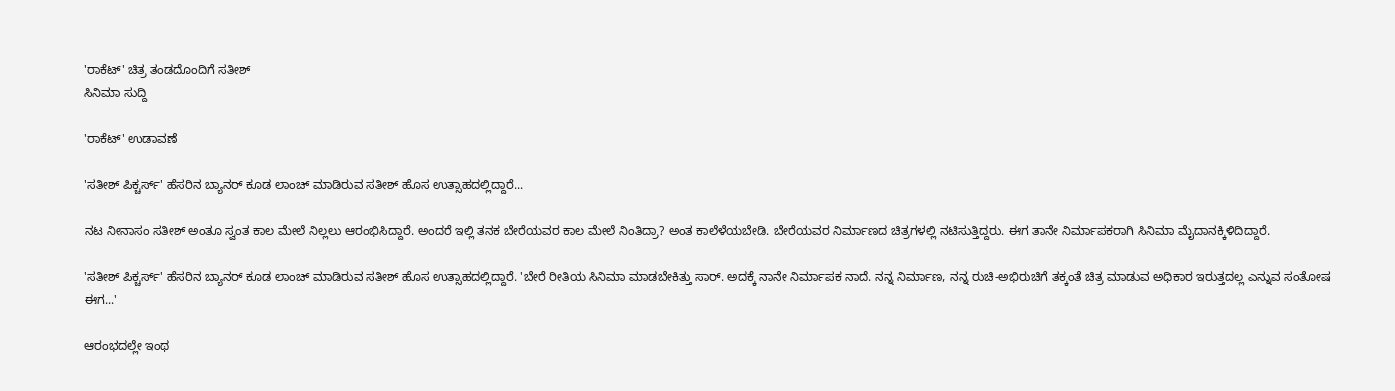'ರಾಕೆಟ್' ಚಿತ್ರ ತಂಡದೊಂದಿಗೆ ಸತೀಶ್
ಸಿನಿಮಾ ಸುದ್ದಿ

'ರಾಕೆಟ್' ಉಡಾವಣೆ

'ಸತೀಶ್ ಪಿಕ್ಚರ್ಸ್' ಹೆಸರಿನ ಬ್ಯಾನರ್ ಕೂಡ ಲಾಂಚ್ ಮಾಡಿರುವ ಸತೀಶ್ ಹೊಸ ಉತ್ಸಾಹದಲ್ಲಿದ್ದಾರೆ...

ನಟ ನೀನಾಸಂ ಸತೀಶ್ ಅಂತೂ ಸ್ವಂತ ಕಾಲ ಮೇಲೆ ನಿಲ್ಲಲು ಆರಂಭಿಸಿದ್ದಾರೆ. ಅಂದರೆ ಇಲ್ಲಿ ತನಕ ಬೇರೆಯವರ ಕಾಲ ಮೇಲೆ ನಿಂತಿದ್ರಾ? ಅಂತ ಕಾಲೆಳೆಯಬೇಡಿ. ಬೇರೆಯವರ ನಿರ್ಮಾಣದ ಚಿತ್ರಗಳಲ್ಲಿ ನಟಿಸುತ್ತಿದ್ದರು. ಈಗ ತಾನೇ ನಿರ್ಮಾಪಕರಾಗಿ ಸಿನಿಮಾ ಮೈದಾನಕ್ಕಿಳಿದಿದ್ದಾರೆ.

'ಸತೀಶ್ ಪಿಕ್ಚರ್ಸ್' ಹೆಸರಿನ ಬ್ಯಾನರ್ ಕೂಡ ಲಾಂಚ್ ಮಾಡಿರುವ ಸತೀಶ್ ಹೊಸ ಉತ್ಸಾಹದಲ್ಲಿದ್ದಾರೆ. 'ಬೇರೆ ರೀತಿಯ ಸಿನಿಮಾ ಮಾಡಬೇಕಿತ್ತು ಸಾರ್. ಅದಕ್ಕೆ ನಾನೇ ನಿರ್ಮಾಪಕ ನಾದೆ. ನನ್ನ ನಿರ್ಮಾಣ, ನನ್ನ ರುಚಿ-ಅಭಿರುಚಿಗೆ ತಕ್ಕಂತೆ ಚಿತ್ರ ಮಾಡುವ ಅಧಿಕಾರ ಇರುತ್ತದಲ್ಲ ಎನ್ನುವ ಸಂತೋಷ ಈಗ...'

ಆರಂಭದಲ್ಲೇ ಇಂಥ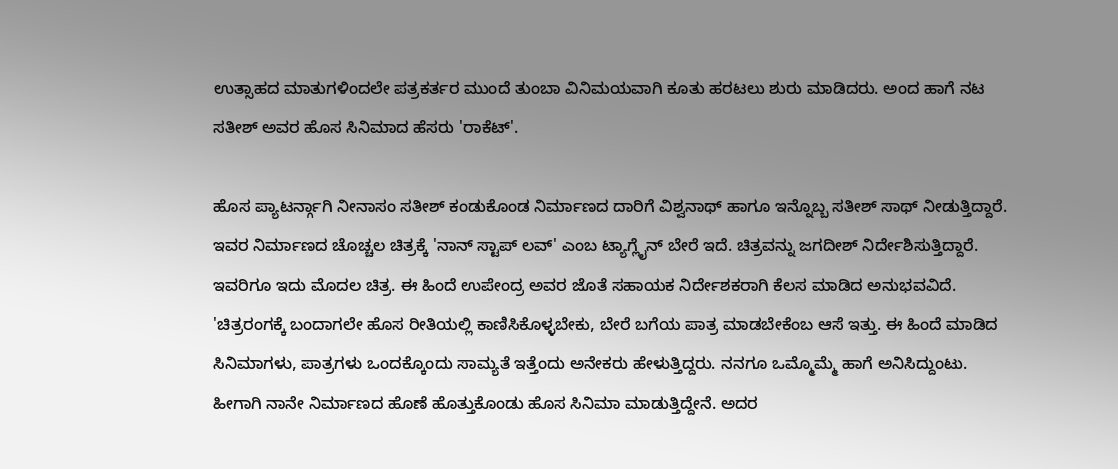ಉತ್ಸಾಹದ ಮಾತುಗಳಿಂದಲೇ ಪತ್ರಕರ್ತರ ಮುಂದೆ ತುಂಬಾ ವಿನಿಮಯವಾಗಿ ಕೂತು ಹರಟಲು ಶುರು ಮಾಡಿದರು. ಅಂದ ಹಾಗೆ ನಟ ಸತೀಶ್ ಅವರ ಹೊಸ ಸಿನಿಮಾದ ಹೆಸರು 'ರಾಕೆಟ್'.

ಹೊಸ ಪ್ಯಾಟರ್ನ್ಗಾಗಿ ನೀನಾಸಂ ಸತೀಶ್ ಕಂಡುಕೊಂಡ ನಿರ್ಮಾಣದ ದಾರಿಗೆ ವಿಶ್ವನಾಥ್ ಹಾಗೂ ಇನ್ನೊಬ್ಬ ಸತೀಶ್ ಸಾಥ್ ನೀಡುತ್ತಿದ್ದಾರೆ. ಇವರ ನಿರ್ಮಾಣದ ಚೊಚ್ಚಲ ಚಿತ್ರಕ್ಕೆ 'ನಾನ್ ಸ್ಟಾಪ್ ಲವ್' ಎಂಬ ಟ್ಯಾಗ್ಲೈನ್ ಬೇರೆ ಇದೆ. ಚಿತ್ರವನ್ನು ಜಗದೀಶ್ ನಿರ್ದೇಶಿಸುತ್ತಿದ್ದಾರೆ. ಇವರಿಗೂ ಇದು ಮೊದಲ ಚಿತ್ರ. ಈ ಹಿಂದೆ ಉಪೇಂದ್ರ ಅವರ ಜೊತೆ ಸಹಾಯಕ ನಿರ್ದೇಶಕರಾಗಿ ಕೆಲಸ ಮಾಡಿದ ಅನುಭವವಿದೆ. 'ಚಿತ್ರರಂಗಕ್ಕೆ ಬಂದಾಗಲೇ ಹೊಸ ರೀತಿಯಲ್ಲಿ ಕಾಣಿಸಿಕೊಳ್ಳಬೇಕು, ಬೇರೆ ಬಗೆಯ ಪಾತ್ರ ಮಾಡಬೇಕೆಂಬ ಆಸೆ ಇತ್ತು. ಈ ಹಿಂದೆ ಮಾಡಿದ ಸಿನಿಮಾಗಳು, ಪಾತ್ರಗಳು ಒಂದಕ್ಕೊಂದು ಸಾಮ್ಯತೆ ಇತ್ತೆಂದು ಅನೇಕರು ಹೇಳುತ್ತಿದ್ದರು. ನನಗೂ ಒಮ್ಮೊಮ್ಮೆ ಹಾಗೆ ಅನಿಸಿದ್ದುಂಟು. ಹೀಗಾಗಿ ನಾನೇ ನಿರ್ಮಾಣದ ಹೊಣೆ ಹೊತ್ತುಕೊಂಡು ಹೊಸ ಸಿನಿಮಾ ಮಾಡುತ್ತಿದ್ದೇನೆ. ಅದರ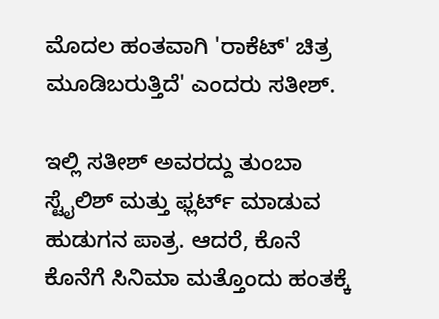ಮೊದಲ ಹಂತವಾಗಿ 'ರಾಕೆಟ್' ಚಿತ್ರ ಮೂಡಿಬರುತ್ತಿದೆ' ಎಂದರು ಸತೀಶ್.

ಇಲ್ಲಿ ಸತೀಶ್ ಅವರದ್ದು ತುಂಬಾ ಸ್ಟೈಲಿಶ್ ಮತ್ತು ಫ್ಲರ್ಟ್ ಮಾಡುವ ಹುಡುಗನ ಪಾತ್ರ. ಆದರೆ, ಕೊನೆ ಕೊನೆಗೆ ಸಿನಿಮಾ ಮತ್ತೊಂದು ಹಂತಕ್ಕೆ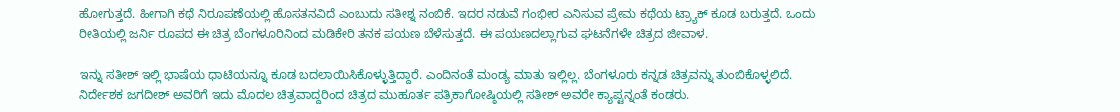ಹೋಗುತ್ತದೆ. ಹೀಗಾಗಿ ಕಥೆ ನಿರೂಪಣೆಯಲ್ಲಿ ಹೊಸತನವಿದೆ ಎಂಬುದು ಸತೀಶ್ನ ನಂಬಿಕೆ. ಇದರ ನಡುವೆ ಗಂಭೀರ ಎನಿಸುವ ಪ್ರೇಮ ಕಥೆಯ ಟ್ರ್ಯಾಕ್ ಕೂಡ ಬರುತ್ತದೆ. ಒಂದು ರೀತಿಯಲ್ಲಿ ಜರ್ನಿ ರೂಪದ ಈ ಚಿತ್ರ ಬೆಂಗಳೂರಿನಿಂದ ಮಡಿಕೇರಿ ತನಕ ಪಯಣ ಬೆಳೆಸುತ್ತದೆ. ಈ ಪಯಣದಲ್ಲಾಗುವ ಘಟನೆಗಳೇ ಚಿತ್ರದ ಜೀವಾಳ.

ಇನ್ನು ಸತೀಶ್ ಇಲ್ಲಿ ಭಾಷೆಯ ಧಾಟಿಯನ್ನೂ ಕೂಡ ಬದಲಾಯಿಸಿಕೊಳ್ಳುತ್ತಿದ್ದಾರೆ. ಎಂದಿನಂತೆ ಮಂಡ್ಯ ಮಾತು ಇಲ್ಲಿಲ್ಲ. ಬೆಂಗಳೂರು ಕನ್ನಡ ಚಿತ್ರವನ್ನು ತುಂಬಿಕೊಳ್ಳಲಿದೆ. ನಿರ್ದೇಶಕ ಜಗದೀಶ್ ಅವರಿಗೆ ಇದು ಮೊದಲ ಚಿತ್ರವಾದ್ದರಿಂದ ಚಿತ್ರದ ಮುಹೂರ್ತ ಪತ್ರಿಕಾಗೋಷ್ಠಿಯಲ್ಲಿ ಸತೀಶ್ ಅವರೇ ಕ್ಯಾಪ್ಟನ್ನಂತೆ ಕಂಡರು.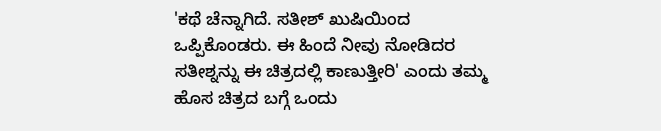'ಕಥೆ ಚೆನ್ನಾಗಿದೆ. ಸತೀಶ್ ಖುಷಿಯಿಂದ ಒಪ್ಪಿಕೊಂಡರು. ಈ ಹಿಂದೆ ನೀವು ನೋಡಿದರ ಸತೀಶ್ನನ್ನು ಈ ಚಿತ್ರದಲ್ಲಿ ಕಾಣುತ್ತೀರಿ' ಎಂದು ತಮ್ಮ ಹೊಸ ಚಿತ್ರದ ಬಗ್ಗೆ ಒಂದು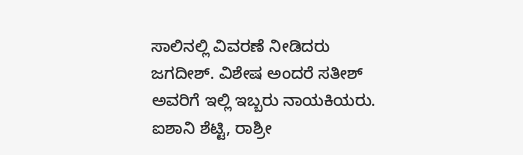ಸಾಲಿನಲ್ಲಿ ವಿವರಣೆ ನೀಡಿದರು ಜಗದೀಶ್. ವಿಶೇಷ ಅಂದರೆ ಸತೀಶ್ ಅವರಿಗೆ ಇಲ್ಲಿ ಇಬ್ಬರು ನಾಯಕಿಯರು. ಐಶಾನಿ ಶೆಟ್ಟಿ, ರಾಶ್ರೀ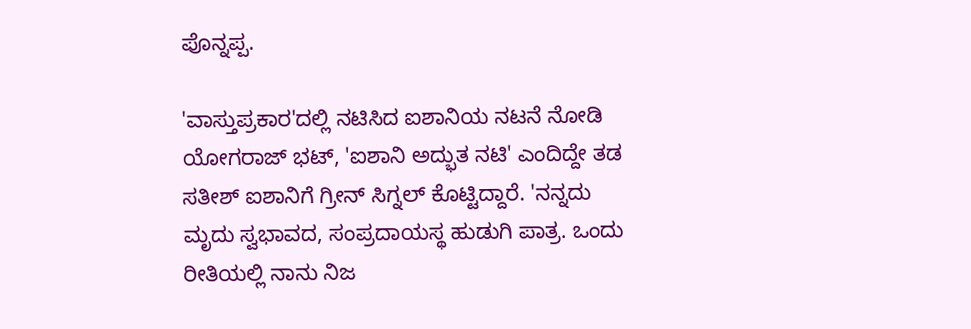ಪೊನ್ನಪ್ಪ.

'ವಾಸ್ತುಪ್ರಕಾರ'ದಲ್ಲಿ ನಟಿಸಿದ ಐಶಾನಿಯ ನಟನೆ ನೋಡಿ ಯೋಗರಾಜ್ ಭಟ್, 'ಐಶಾನಿ ಅದ್ಭುತ ನಟಿ' ಎಂದಿದ್ದೇ ತಡ ಸತೀಶ್ ಐಶಾನಿಗೆ ಗ್ರೀನ್ ಸಿಗ್ನಲ್ ಕೊಟ್ಟಿದ್ದಾರೆ. 'ನನ್ನದು ಮೃದು ಸ್ವಭಾವದ, ಸಂಪ್ರದಾಯಸ್ಥ ಹುಡುಗಿ ಪಾತ್ರ. ಒಂದು ರೀತಿಯಲ್ಲಿ ನಾನು ನಿಜ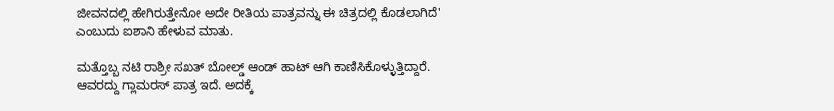ಜೀವನದಲ್ಲಿ ಹೇಗಿರುತ್ತೇನೋ ಅದೇ ರೀತಿಯ ಪಾತ್ರವನ್ನು ಈ ಚಿತ್ರದಲ್ಲಿ ಕೊಡಲಾಗಿದೆ' ಎಂಬುದು ಐಶಾನಿ ಹೇಳುವ ಮಾತು.

ಮತ್ತೊಬ್ಬ ನಟಿ ರಾಶ್ರೀ ಸಖತ್ ಬೋಲ್ಡ್ ಆಂಡ್ ಹಾಟ್ ಆಗಿ ಕಾಣಿಸಿಕೊಳ್ಳುತ್ತಿದ್ದಾರೆ. ಆವರದ್ದು ಗ್ಲಾಮರಸ್ ಪಾತ್ರ ಇದೆ. ಅದಕ್ಕೆ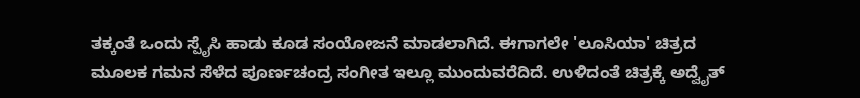ತಕ್ಕಂತೆ ಒಂದು ಸ್ಪೈಸಿ ಹಾಡು ಕೂಡ ಸಂಯೋಜನೆ ಮಾಡಲಾಗಿದೆ. ಈಗಾಗಲೇ 'ಲೂಸಿಯಾ' ಚಿತ್ರದ ಮೂಲಕ ಗಮನ ಸೆಳೆದ ಪೂರ್ಣಚಂದ್ರ ಸಂಗೀತ ಇಲ್ಲೂ ಮುಂದುವರೆದಿದೆ. ಉಳಿದಂತೆ ಚಿತ್ರಕ್ಕೆ ಅದ್ವೈತ್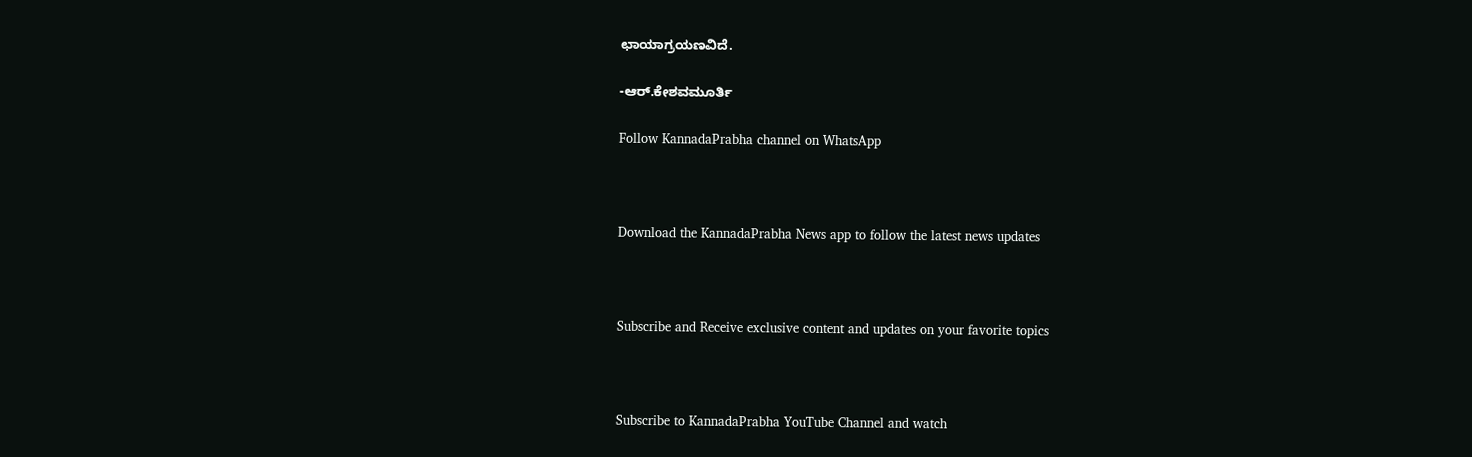ಛಾಯಾಗ್ರಯಣವಿದೆ.

-ಆರ್.ಕೇಶವಮೂರ್ತಿ

Follow KannadaPrabha channel on WhatsApp



Download the KannadaPrabha News app to follow the latest news updates



Subscribe and Receive exclusive content and updates on your favorite topics



Subscribe to KannadaPrabha YouTube Channel and watch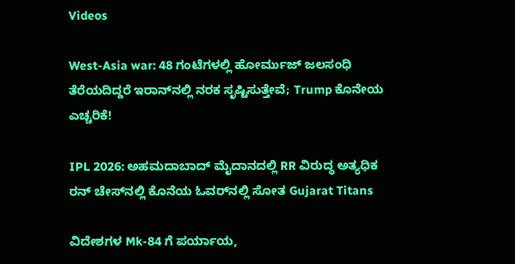Videos

West-Asia war: 48 ಗಂಟೆಗಳಲ್ಲಿ ಹೋರ್ಮುಜ್ ಜಲಸಂಧಿ ತೆರೆಯದಿದ್ದರೆ ಇರಾನ್‌ನಲ್ಲಿ ನರಕ ಸೃಷ್ಟಿಸುತ್ತೇವೆ; Trump ಕೊನೇಯ ಎಚ್ಚರಿಕೆ!

IPL 2026: ಅಹಮದಾಬಾದ್ ಮೈದಾನದಲ್ಲಿ RR ವಿರುದ್ಧ ಅತ್ಯಧಿಕ ರನ್ ಚೇಸ್‌ನಲ್ಲಿ ಕೊನೆಯ ಓವರ್‌ನಲ್ಲಿ ಸೋತ Gujarat Titans

ವಿದೇಶಗಳ Mk-84 ಗೆ ಪರ್ಯಾಯ,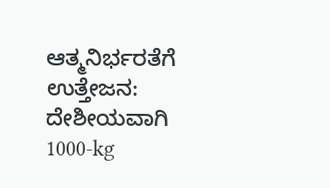ಆತ್ಮನಿರ್ಭರತೆಗೆ ಉತ್ತೇಜನ: ದೇಶೀಯವಾಗಿ 1000-kg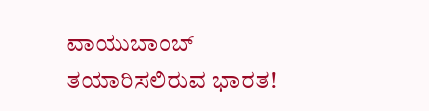ವಾಯುಬಾಂಬ್‌ ತಯಾರಿಸಲಿರುವ ಭಾರತ!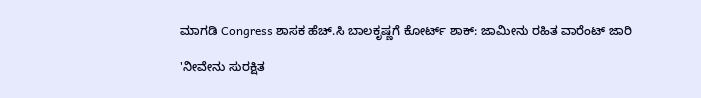ಮಾಗಡಿ Congress ಶಾಸಕ ಹೆಚ್.ಸಿ ಬಾಲಕೃಷ್ಣಗೆ ಕೋರ್ಟ್ ಶಾಕ್: ಜಾಮೀನು ರಹಿತ ವಾರೆಂಟ್ ಜಾರಿ

'ನೀವೇನು ಸುರಕ್ಷಿತ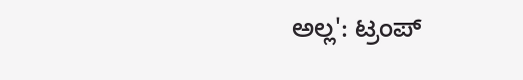ಅಲ್ಲ': ಟ್ರಂಪ್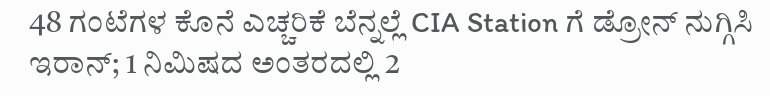48 ಗಂಟೆಗಳ ಕೊನೆ ಎಚ್ಚರಿಕೆ ಬೆನ್ನಲ್ಲೆ CIA Station ಗೆ ಡ್ರೋನ್ ನುಗ್ಗಿಸಿ ಇರಾನ್; 1 ನಿಮಿಷದ ಅಂತರದಲ್ಲಿ 2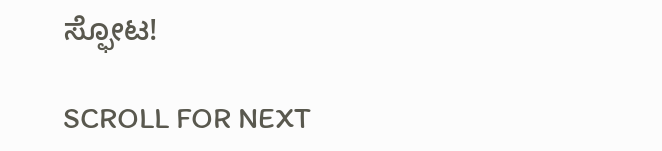ಸ್ಫೋಟ!

SCROLL FOR NEXT